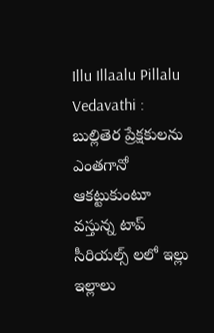Illu Illaalu Pillalu Vedavathi : బుల్లితెర ప్రేక్షకులను ఎంతగానో ఆకట్టుకుంటూ వస్తున్న టాప్ సీరియల్స్ లలో ఇల్లు ఇల్లాలు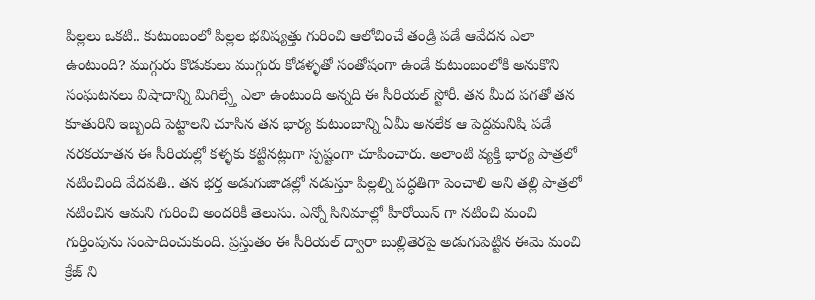పిల్లలు ఒకటి.. కుటుంబంలో పిల్లల భవిష్యత్తు గురించి ఆలోచించే తండ్రి పడే ఆవేదన ఎలా ఉంటుంది? ముగ్గురు కొడుకులు ముగ్గురు కోడళ్ళతో సంతోషంగా ఉండే కుటుంబంలోకి అనుకొని సంఘటనలు విషాదాన్ని మిగిల్స్తే ఎలా ఉంటుంది అన్నది ఈ సీరియల్ స్టోరీ. తన మీద పగతో తన కూతురిని ఇబ్బంది పెట్టాలని చూసిన తన భార్య కుటుంబాన్ని ఏమీ అనలేక ఆ పెద్దమనిషి పడే నరకయాతన ఈ సీరియల్లో కళ్ళకు కట్టినట్లుగా స్పష్టంగా చూపించారు. అలాంటి వ్యక్తి భార్య పాత్రలో నటించింది వేదవతి.. తన భర్త అడుగుజాడల్లో నడుస్తూ పిల్లల్ని పద్ధతిగా పెంచాలి అని తల్లి పాత్రలో నటించిన ఆమని గురించి అందరికీ తెలుసు. ఎన్నో సినిమాల్లో హీరోయిన్ గా నటించి మంచి గుర్తింపును సంపాదించుకుంది. ప్రస్తుతం ఈ సీరియల్ ద్వారా బుల్లితెరపై అడుగుపెట్టిన ఈమె మంచి క్రేజ్ ని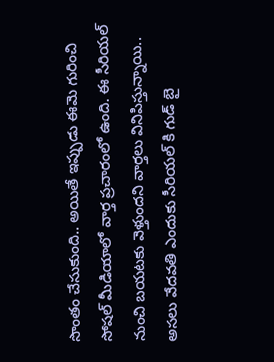సొంతం చేసుకుంది.. అయితే ఇప్పుడు ఈమె గురించి సోషల్ మీడియాలో వార్త ప్రచారంలో ఉంది. ఈ సీరియల్ నుంచి బయటకు వెళ్తుందని వార్తలు వినిపిస్తున్నాయి.. అసలు వేదవతి ఎందుకు సీరియల్ కి గుడ్ బై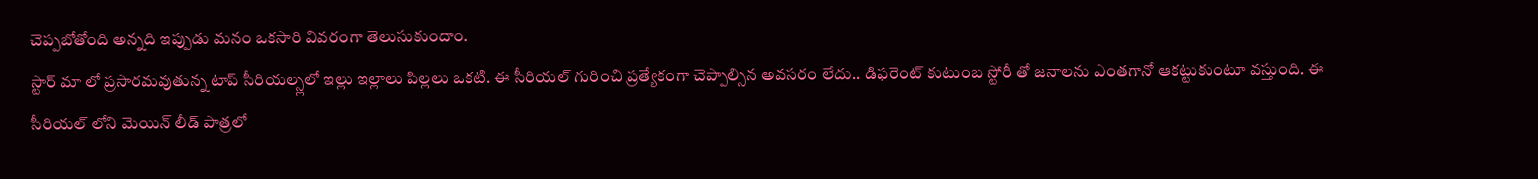చెప్పబోతోంది అన్నది ఇప్పుడు మనం ఒకసారి వివరంగా తెలుసుకుందాం.
స్టార్ మా లో ప్రసారమవుతున్న టాప్ సీరియల్స్లలో ఇల్లు ఇల్లాలు పిల్లలు ఒకటి. ఈ సీరియల్ గురించి ప్రత్యేకంగా చెప్పాల్సిన అవసరం లేదు.. డిఫరెంట్ కుటుంబ స్టోరీ తో జనాలను ఎంతగానో ఆకట్టుకుంటూ వస్తుంది. ఈ సీరియల్ లోని మెయిన్ లీడ్ పాత్రలో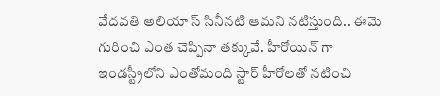వేదవతి అలియా స్ సినీనటి ఆమని నటిస్తుంది.. ఈమె గురించి ఎంత చెప్పినా తక్కువే. హీరోయిన్ గా ఇండస్ట్రీలోని ఎంతోమంది స్టార్ హీరోలతో నటించి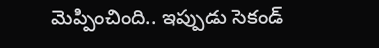మెప్పించింది.. ఇప్పుడు సెకండ్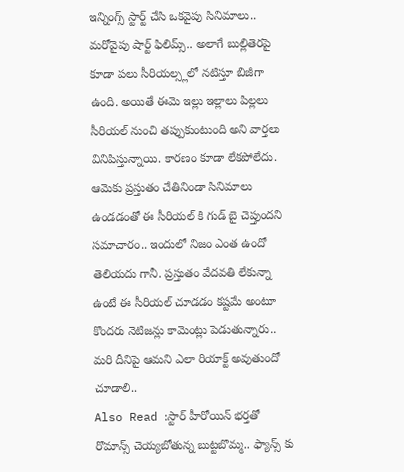ఇన్నింగ్స్ స్టార్ట్ చేసి ఒకవైపు సినిమాలు.. మరోవైపు షార్ట్ ఫిలిమ్స్.. అలాగే బుల్లితెరపై కూడా పలు సీరియల్స్లలో నటిస్తూ బిజీగా ఉంది. అయితే ఈమె ఇల్లు ఇల్లాలు పిల్లలు సీరియల్ నుంచి తప్పుకుంటుంది అని వార్తలు వినిపిస్తున్నాయి. కారణం కూడా లేకపోలేదు. ఆమెకు ప్రస్తుతం చేతినిండా సినిమాలు ఉండడంతో ఈ సీరియల్ కి గుడ్ బై చెప్తుందని సమాచారం.. ఇందులో నిజం ఎంత ఉందో తెలియదు గానీ. ప్రస్తుతం వేదవతి లేకున్నా ఉంటే ఈ సీరియల్ చూడడం కష్టమే అంటూ కొందరు నెటిజన్లు కామెంట్లు పెడుతున్నారు.. మరి దీనిపై ఆమని ఎలా రియాక్ట్ అవుతుందో చూడాలి..
Also Read :స్టార్ హీరోయిన్ భర్తతో రొమాన్స్ చెయ్యబోతున్న బుట్టబొమ్మ.. ఫ్యాన్స్ కు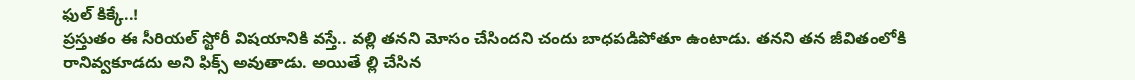ఫుల్ కిక్కే..!
ప్రస్తుతం ఈ సీరియల్ స్టోరీ విషయానికి వస్తే.. వల్లి తనని మోసం చేసిందని చందు బాధపడిపోతూ ఉంటాడు. తనని తన జీవితంలోకి రానివ్వకూడదు అని ఫిక్స్ అవుతాడు. అయితే ల్లి చేసిన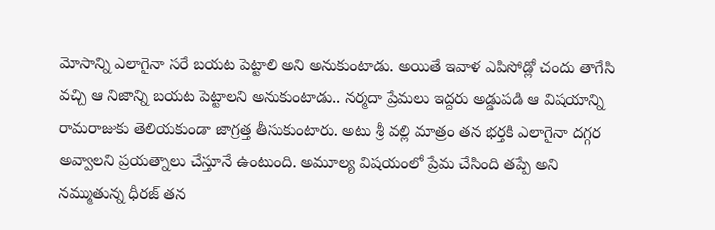మోసాన్ని ఎలాగైనా సరే బయట పెట్టాలి అని అనుకుంటాడు. అయితే ఇవాళ ఎపిసోడ్లో చందు తాగేసి వచ్చి ఆ నిజాన్ని బయట పెట్టాలని అనుకుంటాడు.. నర్మదా ప్రేమలు ఇద్దరు అడ్డుపడి ఆ విషయాన్ని రామరాజుకు తెలియకుండా జాగ్రత్త తీసుకుంటారు. అటు శ్రీ వల్లి మాత్రం తన భర్తకి ఎలాగైనా దగ్గర అవ్వాలని ప్రయత్నాలు చేస్తూనే ఉంటుంది. అమూల్య విషయంలో ప్రేమ చేసింది తప్పే అని నమ్ముతున్న ధీరజ్ తన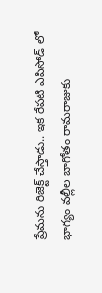ప్రేమను రిజెక్ట్ చేస్తాడు.. ఇక రేపటి ఎపిసోడ్ లో భాగ్యం వల్లీల బాగోతం రామరాజుకు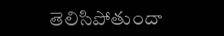తెలిసిపోతుందా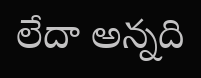లేదా అన్నది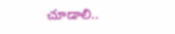చూడాలి..